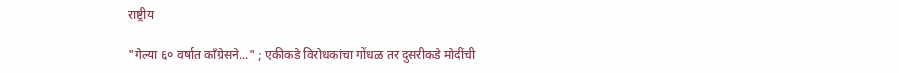राष्ट्रीय

"गेल्या ६० वर्षात काँग्रेसने..." ; एकीकडे विरोधकांचा गोंधळ तर दुसरीकडे मोदींची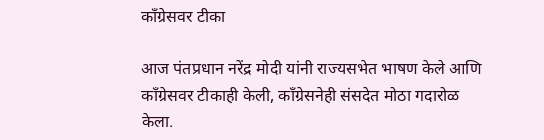काँग्रेसवर टीका

आज पंतप्रधान नरेंद्र मोदी यांनी राज्यसभेत भाषण केले आणि काँग्रेसवर टीकाही केली, काँग्रेसनेही संसदेत मोठा गदारोळ केला.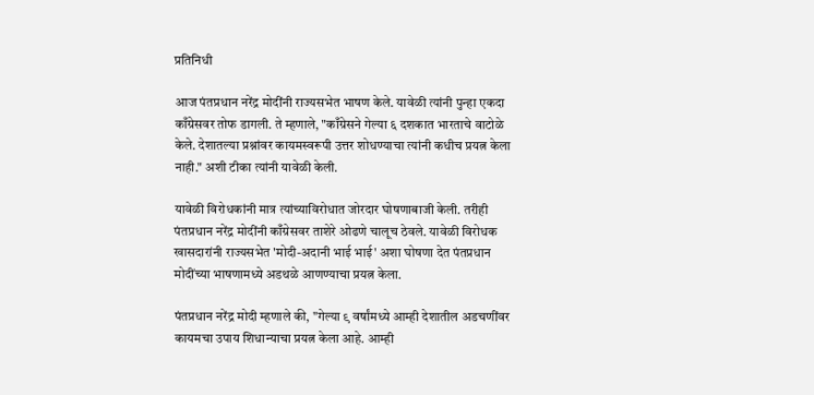प्रतिनिधी

आज पंतप्रधान नरेंद्र मोदींनी राज्यसभेत भाषण केले. यावेळी त्यांनी पुन्हा एकदा काँग्रेसवर तोफ डागली. ते म्हणाले, "काँग्रेसने गेल्या ६ दशकात भारताचे वाटोळे केले. देशातल्या प्रश्नांवर कायमस्वरूपी उत्तर शोधण्याचा त्यांनी कधीच प्रयत्न केला नाही." अशी टीका त्यांनी यावेळी केली.

यावेळी विरोधकांनी मात्र त्यांच्याविरोधात जोरदार घोषणाबाजी केली. तरीही पंतप्रधान नरेंद्र मोदींनी काँग्रेसवर ताशेरे ओढणे चालूच ठेवले. यावेळी विरोधक खासदारांनी राज्यसभेत 'मोदी-अदानी भाई भाई' अशा घोषणा देत पंतप्रधान मोदींच्या भाषणामध्ये अडथळे आणण्याचा प्रयत्न केला.

पंतप्रधान नरेंद्र मोदी म्हणाले की, "गेल्या ९ वर्षांमध्ये आम्ही देशातील अडचणींवर कायमचा उपाय शिधान्याचा प्रयत्न केला आहे. आम्ही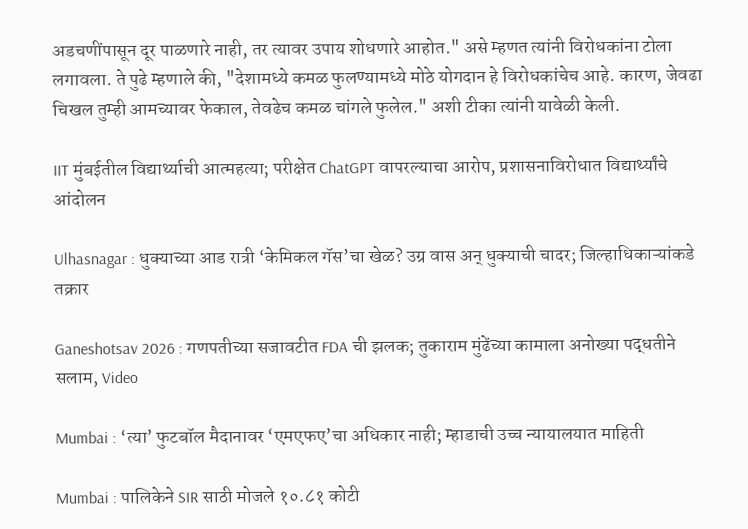अडचणींपासून दूर पाळणारे नाही, तर त्यावर उपाय शोधणारे आहोत." असे म्हणत त्यांनी विरोधकांना टोला लगावला. ते पुढे म्हणाले की, "देशामध्ये कमळ फुलण्यामध्ये मोठे योगदान हे विरोधकांचेच आहे. कारण, जेवढा चिखल तुम्ही आमच्यावर फेकाल, तेवढेच कमळ चांगले फुलेल." अशी टीका त्यांनी यावेळी केली.

IIT मुंबईतील विद्यार्थ्याची आत्महत्या; परीक्षेत ChatGPT वापरल्याचा आरोप, प्रशासनाविरोधात विद्यार्थ्यांचे आंदोलन

Ulhasnagar : धुक्याच्या आड रात्री ‘केमिकल गॅस’चा खेळ? उग्र वास अन् धुक्याची चादर; जिल्हाधिकाऱ्यांकडे तक्रार

Ganeshotsav 2026 : गणपतीच्या सजावटीत FDA ची झलक; तुकाराम मुंढेंच्या कामाला अनोख्या पद्धतीने सलाम, Video

Mumbai : ‘त्या’ फुटबॉल मैदानावर ‘एमएफए’चा अधिकार नाही; म्हाडाची उच्च न्यायालयात माहिती

Mumbai : पालिकेने SIR साठी मोजले १०.८१ कोटी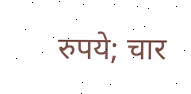रुपये; चार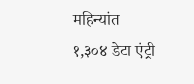महिन्यांत १,३०४ डेटा एंट्री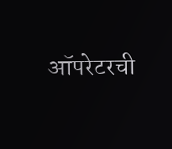ऑपरेटरची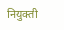नियुक्ती